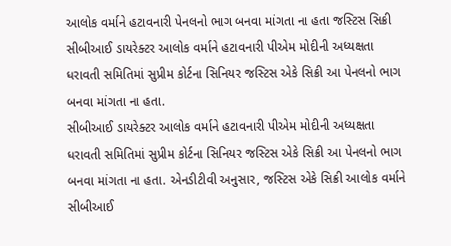આલોક વર્માને હટાવનારી પેનલનો ભાગ બનવા માંગતા ના હતા જસ્ટિસ સિક્રી
સીબીઆઈ ડાયરેક્ટર આલોક વર્માને હટાવનારી પીએમ મોદીની અધ્યક્ષતા ધરાવતી સમિતિમાં સુપ્રીમ કોર્ટના સિનિયર જસ્ટિસ એકે સિક્રી આ પેનલનો ભાગ બનવા માંગતા ના હતા.
સીબીઆઈ ડાયરેક્ટર આલોક વર્માને હટાવનારી પીએમ મોદીની અધ્યક્ષતા ધરાવતી સમિતિમાં સુપ્રીમ કોર્ટના સિનિયર જસ્ટિસ એકે સિક્રી આ પેનલનો ભાગ બનવા માંગતા ના હતા. એનડીટીવી અનુસાર, જસ્ટિસ એકે સિક્રી આલોક વર્માને સીબીઆઈ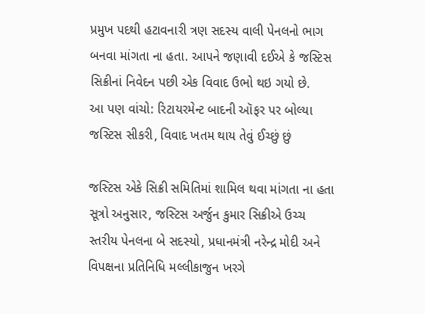પ્રમુખ પદથી હટાવનારી ત્રણ સદસ્ય વાલી પેનલનો ભાગ બનવા માંગતા ના હતા. આપને જણાવી દઈએ કે જસ્ટિસ સિક્રીનાં નિવેદન પછી એક વિવાદ ઉભો થઇ ગયો છે.
આ પણ વાંચો: રિટાયરમેન્ટ બાદની ઑફર પર બોલ્યા જસ્ટિસ સીકરી, વિવાદ ખતમ થાય તેવું ઈચ્છું છું

જસ્ટિસ એકે સિક્રી સમિતિમાં શામિલ થવા માંગતા ના હતા
સૂત્રો અનુસાર, જસ્ટિસ અર્જુન કુમાર સિક્રીએ ઉચ્ચ સ્તરીય પેનલના બે સદસ્યો, પ્રધાનમંત્રી નરેન્દ્ર મોદી અને વિપક્ષના પ્રતિનિધિ મલ્લીકાજુન ખરગે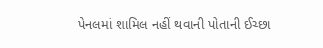પેનલમાં શામિલ નહીં થવાની પોતાની ઈચ્છા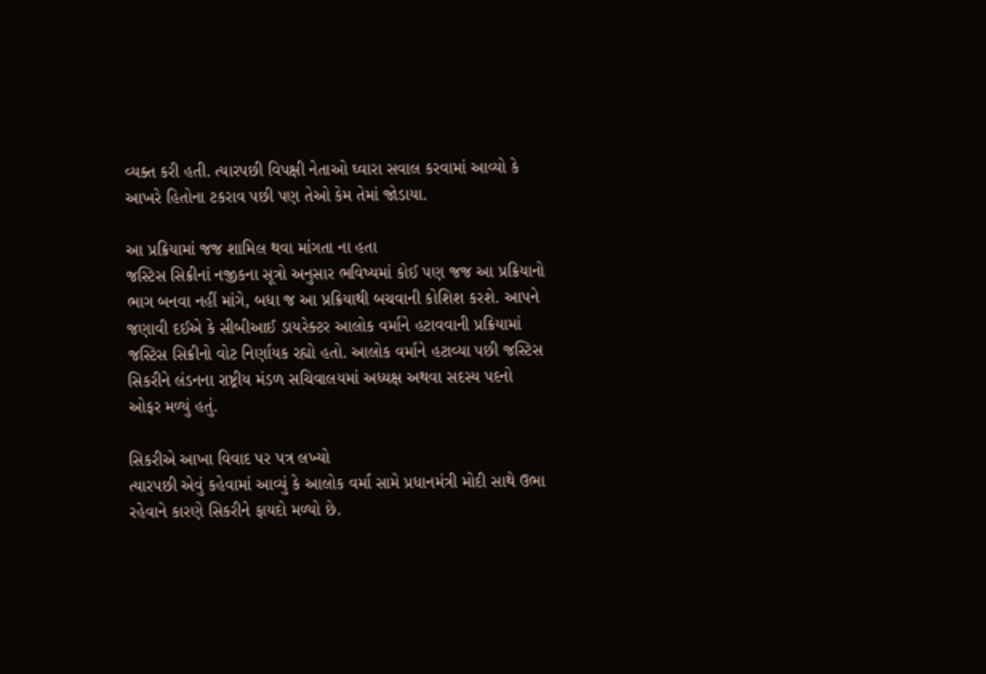વ્યક્ત કરી હતી. ત્યારપછી વિપક્ષી નેતાઓ ઘ્વારા સવાલ કરવામાં આવ્યો કે આખરે હિતોના ટકરાવ પછી પણ તેઓ કેમ તેમાં જોડાયા.

આ પ્રક્રિયામાં જજ શામિલ થવા માંગતા ના હતા
જસ્ટિસ સિક્રીનાં નજીકના સૂત્રો અનુસાર ભવિષ્યમાં કોઈ પણ જજ આ પ્રક્રિયાનો ભાગ બનવા નહીં માંગે, બધા જ આ પ્રક્રિયાથી બચવાની કોશિશ કરશે. આપને જણાવી દઈએ કે સીબીઆઈ ડાયરેક્ટર આલોક વર્માને હટાવવાની પ્રક્રિયામાં જસ્ટિસ સિક્રીનો વોટ નિર્ણાયક રહ્યો હતો. આલોક વર્માને હટાવ્યા પછી જસ્ટિસ સિકરીને લંડનના રાષ્ટ્રીય મંડળ સચિવાલયમાં અધ્યક્ષ અથવા સદસ્ય પદનો ઓફર મળ્યું હતું.

સિકરીએ આખા વિવાદ પર પત્ર લખ્યો
ત્યારપછી એવું કહેવામાં આવ્યું કે આલોક વર્મા સામે પ્રધાનમંત્રી મોદી સાથે ઉભા રહેવાને કારણે સિકરીને ફાયદો મળ્યો છે.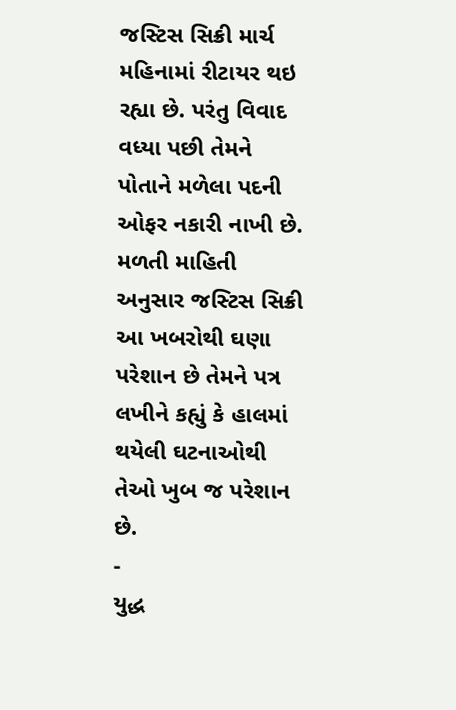જસ્ટિસ સિક્રી માર્ચ મહિનામાં રીટાયર થઇ રહ્યા છે. પરંતુ વિવાદ વધ્યા પછી તેમને પોતાને મળેલા પદની ઓફર નકારી નાખી છે. મળતી માહિતી અનુસાર જસ્ટિસ સિક્રી આ ખબરોથી ઘણા પરેશાન છે તેમને પત્ર લખીને કહ્યું કે હાલમાં થયેલી ઘટનાઓથી તેઓ ખુબ જ પરેશાન છે.
-
યુદ્ધ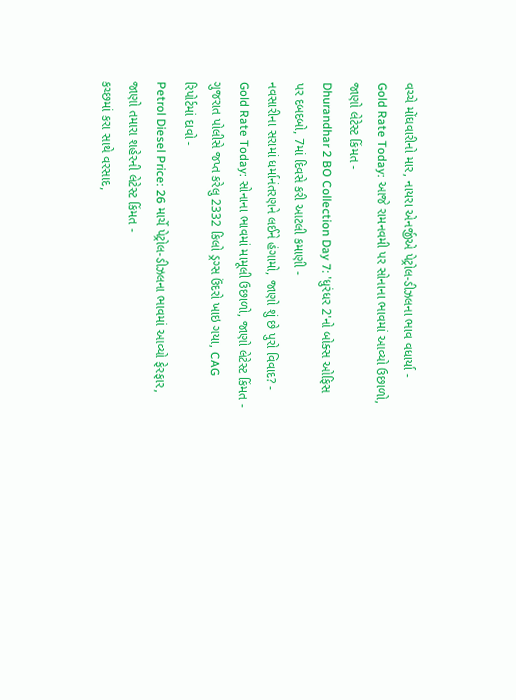વચ્ચે મોંઘવારીનો માર, નાયરા એનર્જીએ પેટ્રોલ-ડીઝલના ભાવ વધાર્યા -
Gold Rate Today: આજે રામનવમી પર સોનાના ભાવમાં આવ્યો ઉછાળો, જાણો લેટેસ્ટ કિંમત -
Dhurandhar 2 BO Collection Day 7: 'ધુરંધર 2'નો બોક્સ ઓફિસ પર દબદબો, 7માં દિવસે કરી આટલી કમાણી -
નવસારીના સરામાં ધર્માનંતરણને લઈને હંગામો, જાણો શું છે પુરો વિવાદ? -
Gold Rate Today: સોનાના ભાવમાં મામૂલી ઉછાળો, જાણો લેટેસ્ટ કિંમત -
ગુજરાત પોલીસે જપ્ત કરેલુ 2332 કિલો ડ્રગ્સ ઉંદરો ખાઇ ગયા, CAG રિપોર્ટમાં દાવો -
Petrol Diesel Price: 26 માર્ચે પેટ્રોલ-ડીઝલના ભાવમાં આવ્યો ફેરફાર, જાણો તમારા શહેરની લેટેસ્ટ કિંમત -
કચ્છમાં કરા સાથે વરસાદ,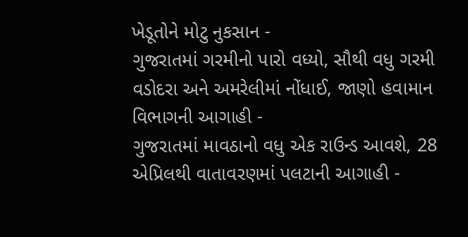ખેડૂતોને મોટુ નુકસાન -
ગુજરાતમાં ગરમીનો પારો વધ્યો, સૌથી વધુ ગરમી વડોદરા અને અમરેલીમાં નોંધાઈ, જાણો હવામાન વિભાગની આગાહી -
ગુજરાતમાં માવઠાનો વધુ એક રાઉન્ડ આવશે, 28 એપ્રિલથી વાતાવરણમાં પલટાની આગાહી -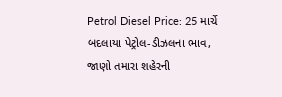Petrol Diesel Price: 25 માર્ચે બદલાયા પેટ્રોલ-ડીઝલના ભાવ, જાણો તમારા શહેરની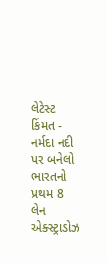લેટેસ્ટ કિંમત -
નર્મદા નદી પર બનેલો ભારતનો પ્રથમ 8 લેન એક્સ્ટ્રાડોઝ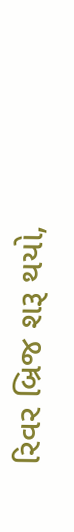રિવર બ્રિજ શરૂ થયો,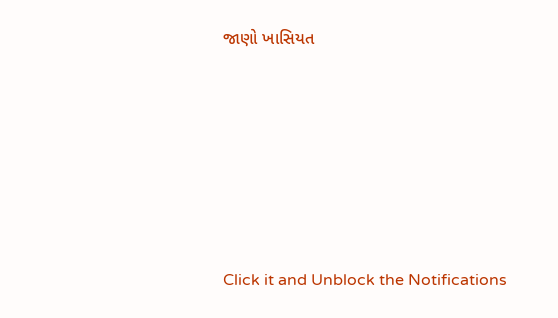જાણો ખાસિયત









Click it and Unblock the Notifications